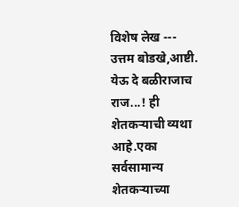विशेष लेख ---
उत्तम बोडखे,आष्टी.
येऊ दे बळीराजाच राज...! ही
शेतकऱ्याची व्यथा आहे.एका सर्वसामान्य शेतकऱ्याच्या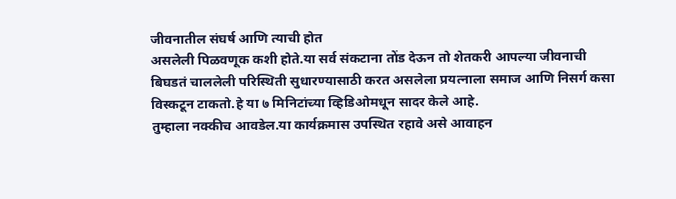जीवनातील संघर्ष आणि त्याची होत
असलेली पिळवणूक कशी होते.या सर्व संकटाना तोंड देऊन तो शेतकरी आपल्या जीवनाची
बिघडतं चाललेली परिस्थिती सुधारण्यासाठी करत असलेला प्रयत्नाला समाज आणि निसर्ग कसा
विस्कटून टाकतो.हे या ७ मिनिटांच्या व्हिडिओमधून सादर केले आहे.
तुम्हाला नक्कीच आवडेल.या कार्यक्रमास उपस्थित रहावे असे आवाहन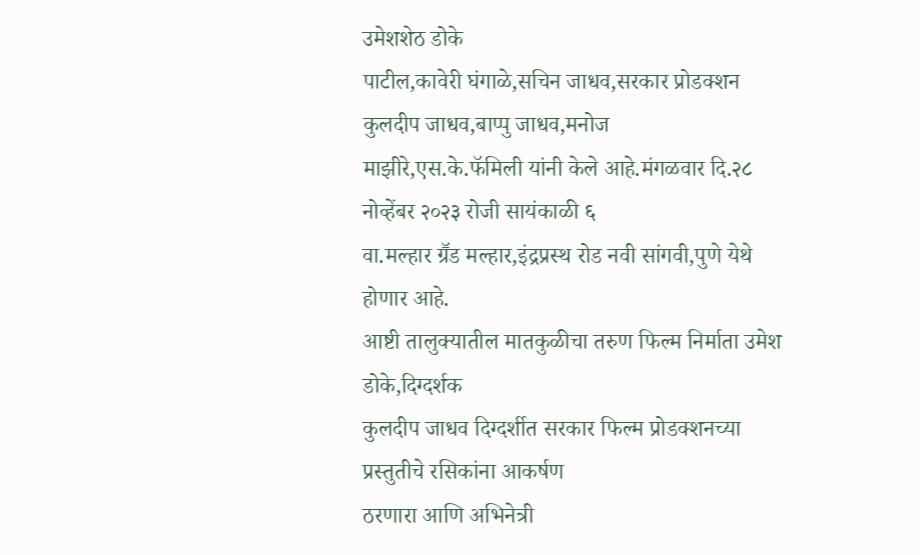उमेशशेठ डोके
पाटील,कावेरी घंगाळे,सचिन जाधव,सरकार प्रोडक्शन कुलदीप जाधव,बाप्पु जाधव,मनोज
माझीरे,एस.के.फॅमिली यांनी केले आहे.मंगळवार दि.२८ नोव्हेंबर २०२३ रोजी सायंकाळी ६
वा.मल्हार ग्रॕड मल्हार,इंद्रप्रस्थ रोड नवी सांगवी,पुणे येथे
होणार आहे.
आष्टी तालुक्यातील मातकुळीचा तरुण फिल्म निर्माता उमेश डोके,दिग्दर्शक
कुलदीप जाधव दिग्दर्शीत सरकार फिल्म प्रोडक्शनच्या प्रस्तुतीचे रसिकांना आकर्षण
ठरणारा आणि अभिनेत्री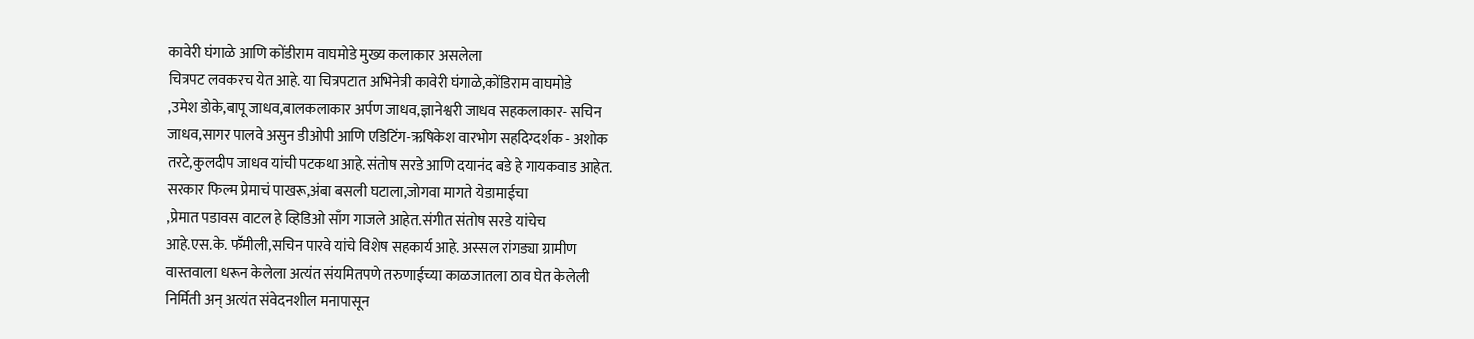कावेरी घंगाळे आणि कोंडीराम वाघमोडे मुख्य कलाकार असलेला
चित्रपट लवकरच येत आहे. या चित्रपटात अभिनेत्री कावेरी घंगाळे,कोंडिराम वाघमोडे
,उमेश डोके,बापू जाधव,बालकलाकार अर्पण जाधव,ज्ञानेश्वरी जाधव सहकलाकार- सचिन
जाधव,सागर पालवे असुन डीओपी आणि एडिटिंग-ऋषिकेश वारभोग सहदिग्दर्शक - अशोक
तरटे,कुलदीप जाधव यांची पटकथा आहे.संतोष सरडे आणि दयानंद बडे हे गायकवाड आहेत.
सरकार फिल्म प्रेमाचं पाखरू,अंबा बसली घटाला,जोगवा मागते येडामाईचा
,प्रेमात पडावस वाटल हे व्हिडिओ साँग गाजले आहेत.संगीत संतोष सरडे यांचेच
आहे.एस.के. फॕमीली,सचिन पारवे यांचे विशेष सहकार्य आहे. अस्सल रांगड्या ग्रामीण
वास्तवाला धरून केलेला अत्यंत संयमितपणे तरुणाईच्या काळजातला ठाव घेत केलेली
निर्मिती अन् अत्यंत संवेदनशील मनापासून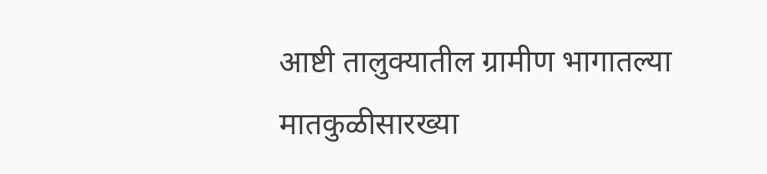आष्टी तालुक्यातील ग्रामीण भागातल्या
मातकुळीसारख्या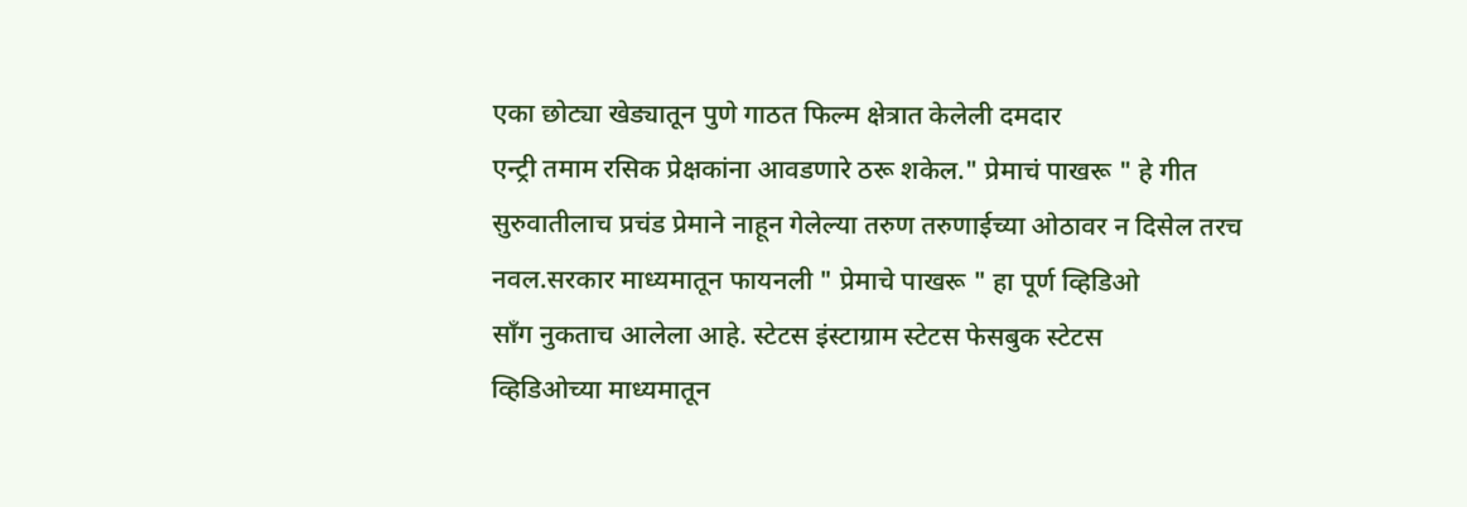एका छोट्या खेड्यातून पुणे गाठत फिल्म क्षेत्रात केलेली दमदार
एन्ट्री तमाम रसिक प्रेक्षकांना आवडणारे ठरू शकेल." प्रेमाचं पाखरू " हे गीत
सुरुवातीलाच प्रचंड प्रेमाने नाहून गेलेल्या तरुण तरुणाईच्या ओठावर न दिसेल तरच
नवल.सरकार माध्यमातून फायनली " प्रेमाचे पाखरू " हा पूर्ण व्हिडिओ
सॉंग नुकताच आलेला आहे. स्टेटस इंस्टाग्राम स्टेटस फेसबुक स्टेटस
व्हिडिओच्या माध्यमातून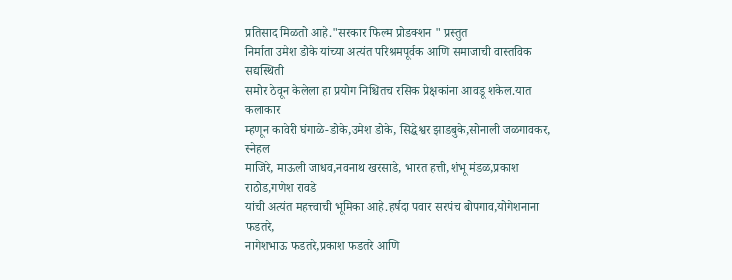प्रतिसाद मिळतो आहे."सरकार फिल्म प्रोडक्शन " प्रस्तुत
निर्माता उमेश डोके यांच्या अत्यंत परिश्रमपूर्वक आणि समाजाची वास्तविक सद्यस्थिती
समोर ठेवून केलेला हा प्रयोग निश्चितच रसिक प्रेक्षकांना आवडू शकेल.यात कलाकार
म्हणून कावेरी घंगाळे-डोके,उमेश डोके, सिद्धेश्वर झाडबुके,सोनाली जळगावकर, स्नेहल
माजिरे, माऊली जाधव,नवनाथ खरसाडे, भारत हत्ती,शंभू मंडळ,प्रकाश राठोड,गणेश रावडे
यांची अत्यंत महत्त्वाची भूमिका आहे.हर्षदा पवार सरपंच बोपगाव,योगेशनाना फडतरे,
नागेशभाऊ फडतरे,प्रकाश फडतरे आणि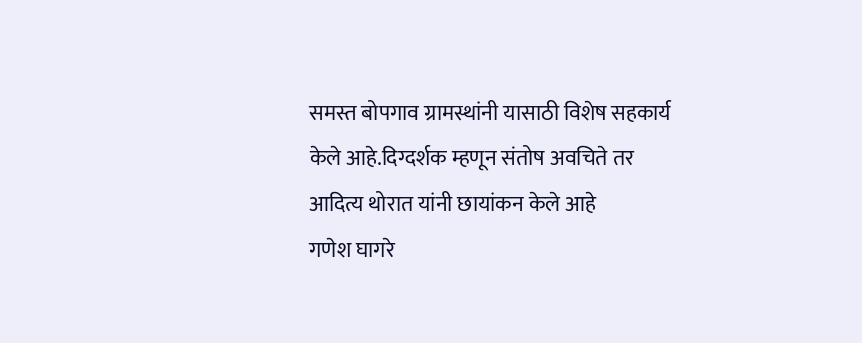समस्त बोपगाव ग्रामस्थांनी यासाठी विशेष सहकार्य
केले आहे.दिग्दर्शक म्हणून संतोष अवचिते तर आदित्य थोरात यांनी छायांकन केले आहे
गणेश घागरे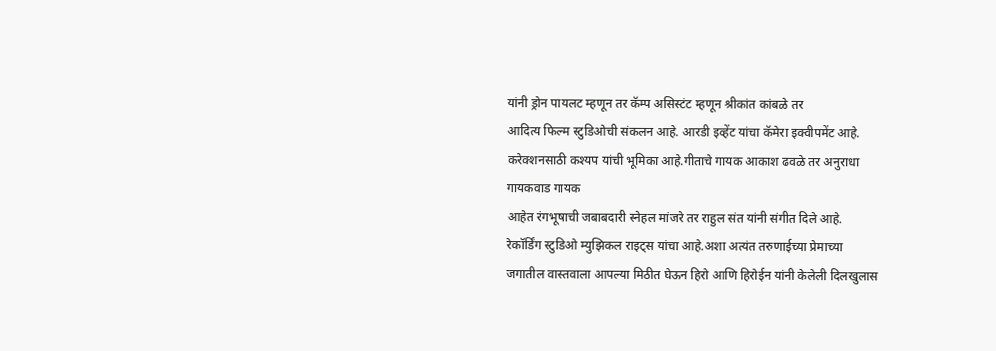यांनी ड्रोन पायलट म्हणून तर कॅम्प असिस्टंट म्हणून श्रीकांत कांबळे तर
आदित्य फिल्म स्टुडिओची संकलन आहे. आरडी इव्हेंट यांचा कॅमेरा इक्वीपमेंट आहे.
करेक्शनसाठी कश्यप यांची भूमिका आहे.गीताचे गायक आकाश ढवळे तर अनुराधा गायकवाड गायक
आहेत रंगभूषाची जबाबदारी स्नेहल मांजरे तर राहुल संत यांनी संगीत दिले आहे.
रेकॉर्डिंग स्टुडिओ म्युझिकल राइट्स यांचा आहे.अशा अत्यंत तरुणाईच्या प्रेमाच्या
जगातील वास्तवाला आपल्या मिठीत घेऊन हिरो आणि हिरोईन यांनी केलेली दिलखुलास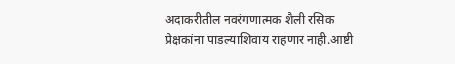अदाकरीतील नवरंगणात्मक शैली रसिक प्रेक्षकांना पाडल्याशिवाय राहणार नाही.आष्टी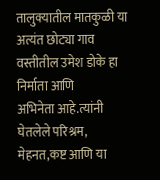तालुक्यातील मातकुळी या अत्यंत छोट्या गाव वस्तीतील उमेश डोके हा निर्माता आणि
अभिनेता आहे.त्यांनी घेतलेले परिश्रम, मेहनत,कष्ट आणि या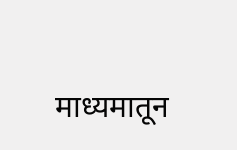माध्यमातून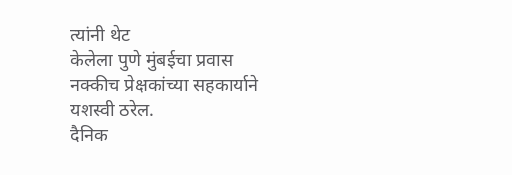त्यांनी थेट
केलेला पुणे मुंबईचा प्रवास नक्कीच प्रेक्षकांच्या सहकार्याने यशस्वी ठरेल.
दैनिक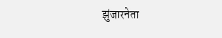झुंजारनेता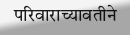परिवाराच्यावतीने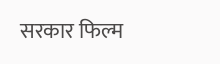सरकार फिल्म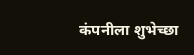कंपनीला शुभेच्छा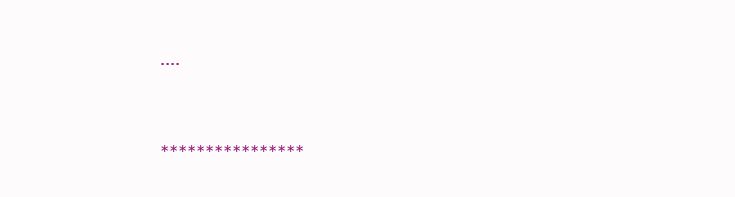....



****************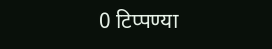0 टिप्पण्या